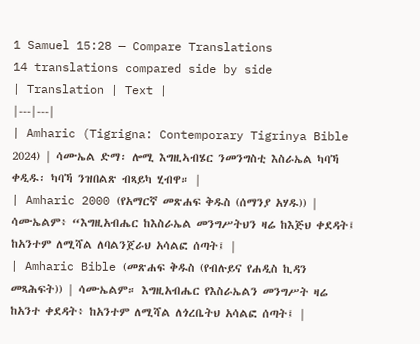1 Samuel 15:28 — Compare Translations
14 translations compared side by side
| Translation | Text |
|---|---|
| Amharic (Tigrigna: Contemporary Tigrinya Bible 2024) | ሳሙኤል ድማ፡ ሎሚ እግዚኣብሄር ንመንግስቲ እስራኤል ካባኻ ቀዲዱ፡ ካባኻ ንዝበልጽ ብጻይካ ሂብዋ። |
| Amharic 2000 (የአማርኛ መጽሐፍ ቅዱስ (ሰማንያ አሃዱ)) | ሳሙኤልም፥ “እግዚአብሔር ከእስራኤል መንግሥትህን ዛሬ ከእጅህ ቀደዳት፤ ከአንተም ለሚሻል ለባልንጀራህ አሳልፎ ሰጣት፤ |
| Amharic Bible (መጽሐፍ ቅዱስ (የብሉይና የሐዲስ ኪዳን መጻሕፍት)) | ሳሙኤልም። እግዚአብሔር የእስራኤልን መንግሥት ዛሬ ከአንተ ቀደዳት፥ ከአንተም ለሚሻል ለጎረቤትህ አሳልፎ ሰጣት፤ |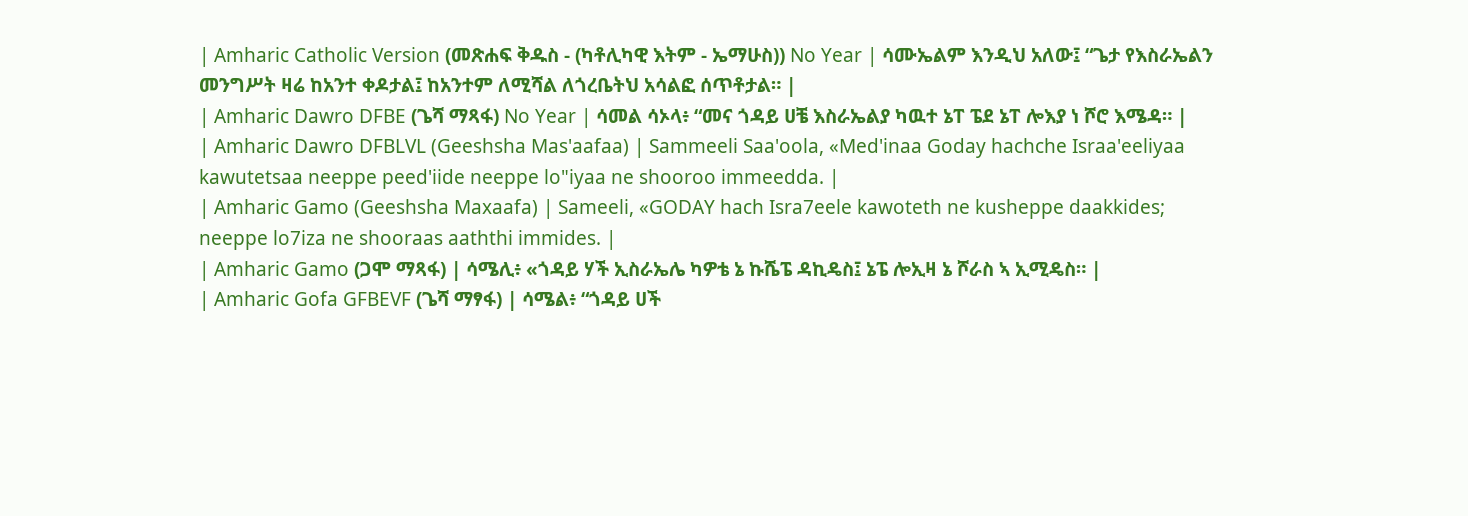| Amharic Catholic Version (መጽሐፍ ቅዱስ - (ካቶሊካዊ እትም - ኤማሁስ)) No Year | ሳሙኤልም እንዲህ አለው፤ “ጌታ የእስራኤልን መንግሥት ዛሬ ከአንተ ቀዶታል፤ ከአንተም ለሚሻል ለጎረቤትህ አሳልፎ ሰጥቶታል። |
| Amharic Dawro DFBE (ጌሻ ማጻፋ) No Year | ሳመል ሳኦላ፥ “መና ጎዳይ ሀቼ እስራኤልያ ካዉተ ኔፐ ፔደ ኔፐ ሎእያ ነ ሾሮ እሜዳ። |
| Amharic Dawro DFBLVL (Geeshsha Mas'aafaa) | Sammeeli Saa'oola, «Med'inaa Goday hachche Israa'eeliyaa kawutetsaa neeppe peed'iide neeppe lo"iyaa ne shooroo immeedda. |
| Amharic Gamo (Geeshsha Maxaafa) | Sameeli, «GODAY hach Isra7eele kawoteth ne kusheppe daakkides; neeppe lo7iza ne shooraas aaththi immides. |
| Amharic Gamo (ጋሞ ማጻፋ) | ሳሜሊ፥ «ጎዳይ ሃች ኢስራኤሌ ካዎቴ ኔ ኩሼፔ ዳኪዴስ፤ ኔፔ ሎኢዛ ኔ ሾራስ ኣ ኢሚዴስ። |
| Amharic Gofa GFBEVF (ጌሻ ማፃፋ) | ሳሜል፥ “ጎዳይ ሀች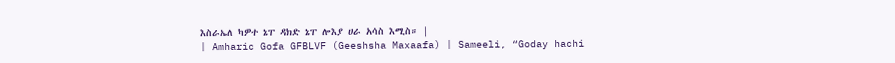እስራኤለ ካዎተ ኔፐ ዳክድ ኔፐ ሎእያ ሀራ አሳስ እሚስ። |
| Amharic Gofa GFBLVF (Geeshsha Maxaafa) | Sameeli, “Goday hachi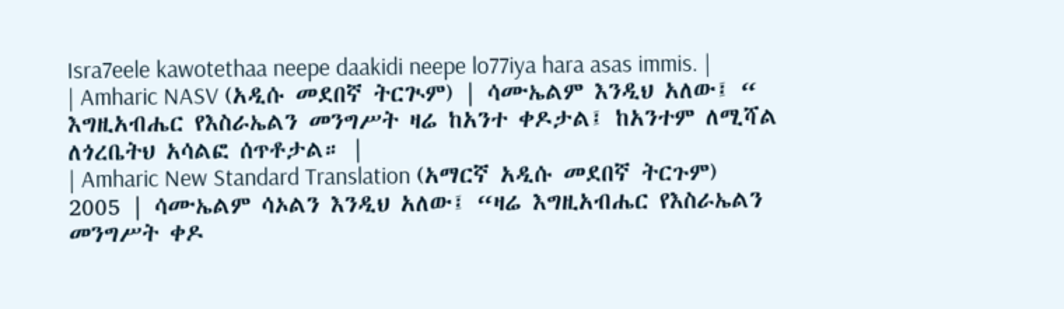Isra7eele kawotethaa neepe daakidi neepe lo77iya hara asas immis. |
| Amharic NASV (አዲሱ መደበኛ ትርጒም) | ሳሙኤልም እንዲህ አለው፤ “ እግዚአብሔር የእስራኤልን መንግሥት ዛሬ ከአንተ ቀዶታል፤ ከአንተም ለሚሻል ለጎረቤትህ አሳልፎ ሰጥቶታል። |
| Amharic New Standard Translation (አማርኛ አዲሱ መደበኛ ትርጉም) 2005 | ሳሙኤልም ሳኦልን እንዲህ አለው፤ “ዛሬ እግዚአብሔር የእስራኤልን መንግሥት ቀዶ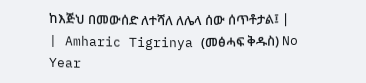ከእጅህ በመውሰድ ለተሻለ ለሌላ ሰው ሰጥቶታል፤ |
| Amharic Tigrinya (መፅሓፍ ቅዱስ) No Year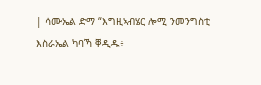| ሳሙኤል ድማ “እግዚኣብሄር ሎሚ ንመንግስቲ እስራኤል ካባኻ ቐዲዱ፥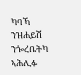ካባኻ ንዝሐይሽ ንጐረቤትካ ኣሕሊፉ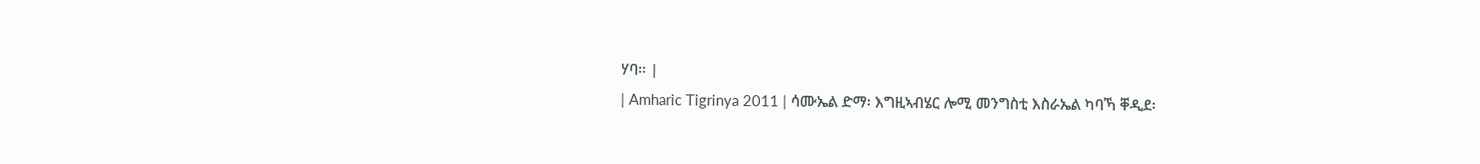ሃባ። |
| Amharic Tigrinya 2011 | ሳሙኤል ድማ፡ እግዚኣብሄር ሎሚ መንግስቲ እስራኤል ካባኻ ቐዲደ፡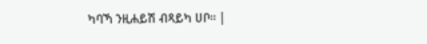ካባኻ ንዚሐይሽ ብጻይካ ሀቦ። |